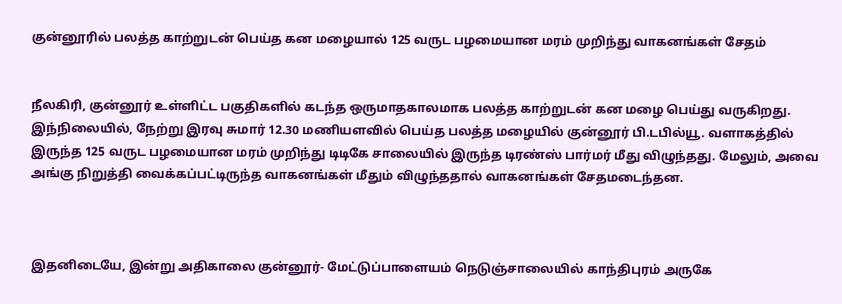குன்னூரில் பலத்த காற்றுடன் பெய்த கன மழையால் 125 வருட பழமையான மரம் முறிந்து வாகனங்கள் சேதம்


நீலகிரி, குன்னூர் உள்ளிட்ட பகுதிகளில் கடந்த ஒருமாதகாலமாக பலத்த காற்றுடன் கன மழை பெய்து வருகிறது. இந்நிலையில், நேற்று இரவு சுமார் 12.30 மணியளவில் பெய்த பலத்த மழையில் குன்னூர் பி.டபில்யூ. வளாகத்தில் இருந்த 125 வருட பழமையான மரம் முறிந்து டிடிகே சாலையில் இருந்த டிரண்ஸ் பார்மர் மீது விழுந்தது. மேலும், அவை அங்கு நிறுத்தி வைக்கப்பட்டிருந்த வாகனங்கள் மீதும் விழுந்ததால் வாகனங்கள் சேதமடைந்தன.



இதனிடையே, இன்று அதிகாலை குன்னூர்- மேட்டுப்பாளையம் நெடுஞ்சாலையில் காந்திபுரம் அருகே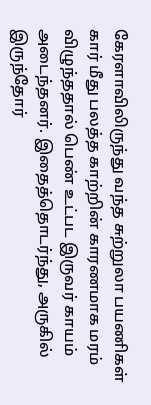கேரளாவிலிருந்து வந்த சுற்றுலா பயணிகள் கார் மீது பலத்த காற்றின் காரணமாக மரம் விழுந்ததால் பெண் உட்பட இருவர் காயம் அடைந்தனர். இதைத்தொடர்ந்து, அருகில் இருந்தோர்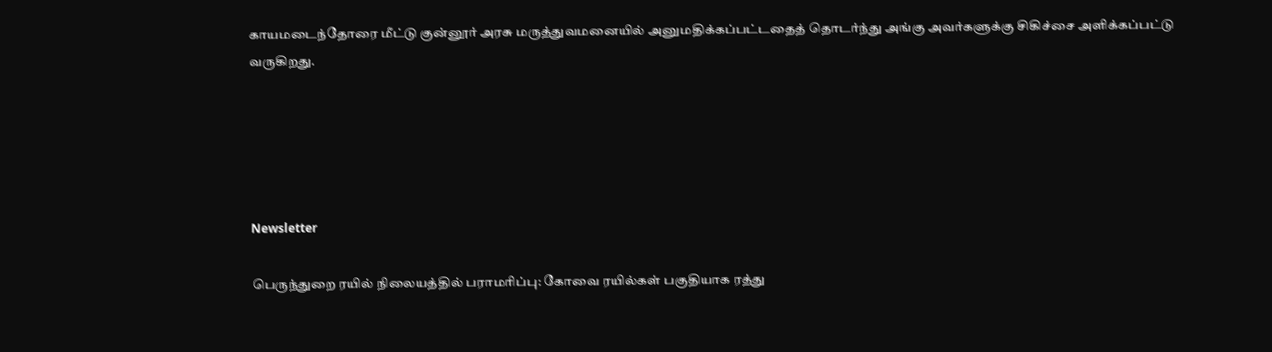காயமடைந்தோரை மீட்டு குன்னூர் அரசு மருத்துவமனையில் அனுமதிக்கப்பட்டதைத் தொடர்ந்து அங்கு அவர்களுக்கு சிகிச்சை அளிக்கப்பட்டு வருகிறது.





Newsletter

பெருந்துறை ரயில் நிலையத்தில் பராமரிப்பு: கோவை ரயில்கள் பகுதியாக ரத்து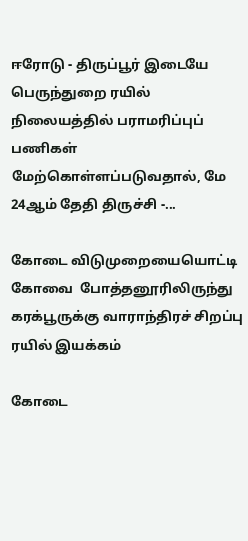ஈரோடு - திருப்பூர் இடையே பெருந்துறை ரயில் நிலையத்தில் பராமரிப்புப் பணிகள் மேற்கொள்ளப்படுவதால், மே 24ஆம் தேதி திருச்சி -...

கோடை விடுமுறையையொட்டி கோவை  போத்தனூரிலிருந்து கரக்பூருக்கு வாராந்திரச் சிறப்பு ரயில் இயக்கம்

கோடை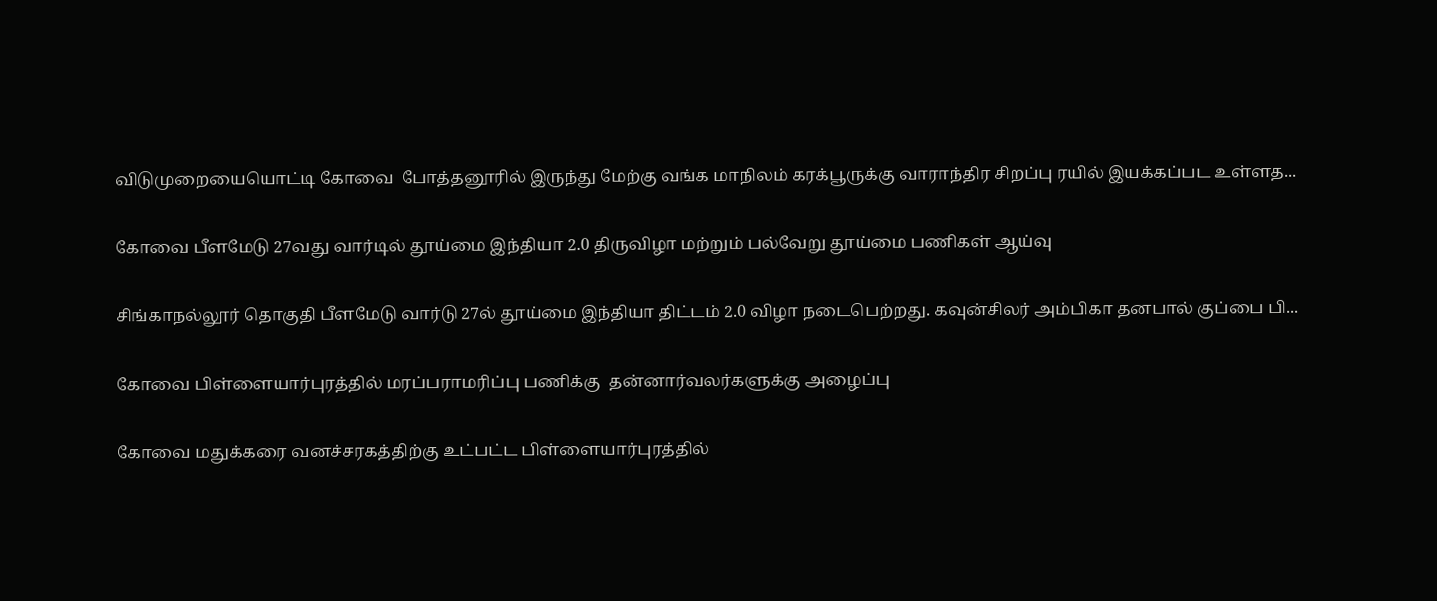விடுமுறையையொட்டி கோவை  போத்தனூரில் இருந்து மேற்கு வங்க மாநிலம் கரக்பூருக்கு வாராந்திர சிறப்பு ரயில் இயக்கப்பட உள்ளத...

கோவை பீளமேடு 27வது வார்டில் தூய்மை இந்தியா 2.0 திருவிழா மற்றும் பல்வேறு தூய்மை பணிகள் ஆய்வு

சிங்காநல்லூர் தொகுதி பீளமேடு வார்டு 27ல் தூய்மை இந்தியா திட்டம் 2.0 விழா நடைபெற்றது. கவுன்சிலர் அம்பிகா தனபால் குப்பை பி...

கோவை பிள்ளையார்புரத்தில் மரப்பராமரிப்பு பணிக்கு  தன்னார்வலர்களுக்கு அழைப்பு

கோவை மதுக்கரை வனச்சரகத்திற்கு உட்பட்ட பிள்ளையார்புரத்தில்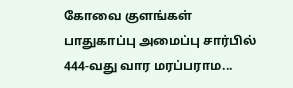கோவை குளங்கள் பாதுகாப்பு அமைப்பு சார்பில் 444-வது வார மரப்பராம...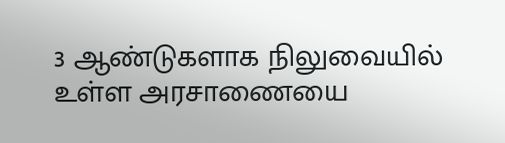3 ஆண்டுகளாக நிலுவையில் உள்ள அரசாணையை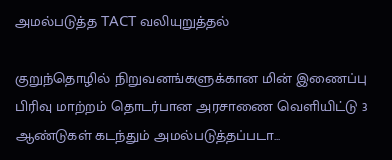அமல்படுத்த TACT வலியுறுத்தல்

குறுந்தொழில் நிறுவனங்களுக்கான மின் இணைப்பு பிரிவு மாற்றம் தொடர்பான அரசாணை வெளியிட்டு 3 ஆண்டுகள் கடந்தும் அமல்படுத்தப்படா...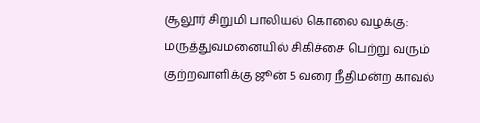சூலூர் சிறுமி பாலியல் கொலை வழக்கு: மருத்துவமனையில் சிகிச்சை பெற்று வரும் குற்றவாளிக்கு ஜூன் 5 வரை நீதிமன்ற காவல்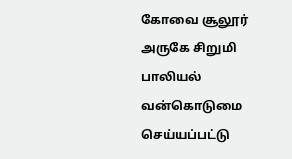கோவை சூலூர் அருகே சிறுமி பாலியல் வன்கொடுமை செய்யப்பட்டு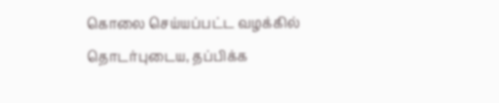கொலை செய்யப்பட்ட வழக்கில் தொடர்புடைய, தப்பிக்க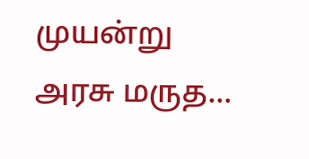முயன்று அரசு மருத...